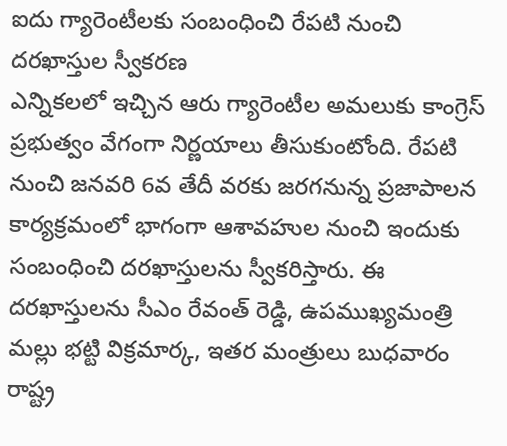ఐదు గ్యారెంటీలకు సంబంధించి రేపటి నుంచి దరఖాస్తుల స్వీకరణ
ఎన్నికలలో ఇచ్చిన ఆరు గ్యారెంటీల అమలుకు కాంగ్రెస్ ప్రభుత్వం వేగంగా నిర్ణయాలు తీసుకుంటోంది. రేపటి నుంచి జనవరి 6వ తేదీ వరకు జరగనున్న ప్రజాపాలన కార్యక్రమంలో భాగంగా ఆశావహుల నుంచి ఇందుకు సంబంధించి దరఖాస్తులను స్వీకరిస్తారు. ఈ దరఖాస్తులను సీఎం రేవంత్ రెడ్డి, ఉపముఖ్యమంత్రి మల్లు భట్టి విక్రమార్క, ఇతర మంత్రులు బుధవారం రాష్ట్ర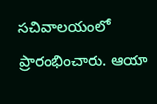సచివాలయంలో ప్రారంభించారు. ఆయా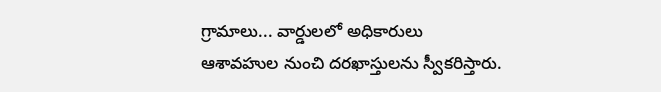గ్రామాలు... వార్డులలో అధికారులు ఆశావహుల నుంచి దరఖాస్తులను స్వీకరిస్తారు.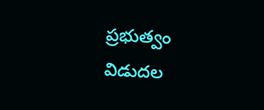ప్రభుత్వం విడుదల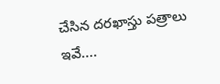చేసిన దరఖాస్తు పత్రాలు ఇవే....